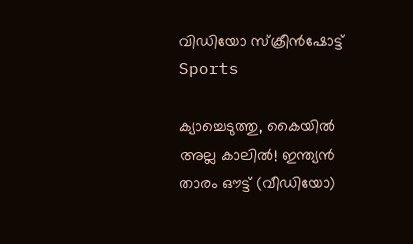വിഡിയോ സ്‌ക്രീന്‍ഷോട്ട്
Sports

ക്യാച്ചെടുത്തു, കൈയില്‍ അല്ല കാലില്‍! ഇന്ത്യന്‍ താരം ഔട്ട് (വീഡിയോ)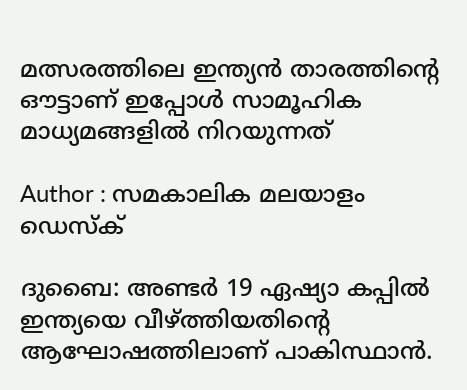മത്സരത്തിലെ ഇന്ത്യന്‍ താരത്തിന്റെ ഔട്ടാണ് ഇപ്പോള്‍ സാമൂഹിക മാധ്യമങ്ങളില്‍ നിറയുന്നത്

Author : സമകാലിക മലയാളം ഡെസ്ക്

ദുബൈ: അണ്ടര്‍ 19 ഏഷ്യാ കപ്പില്‍ ഇന്ത്യയെ വീഴ്ത്തിയതിന്റെ ആഘോഷത്തിലാണ് പാകിസ്ഥാന്‍.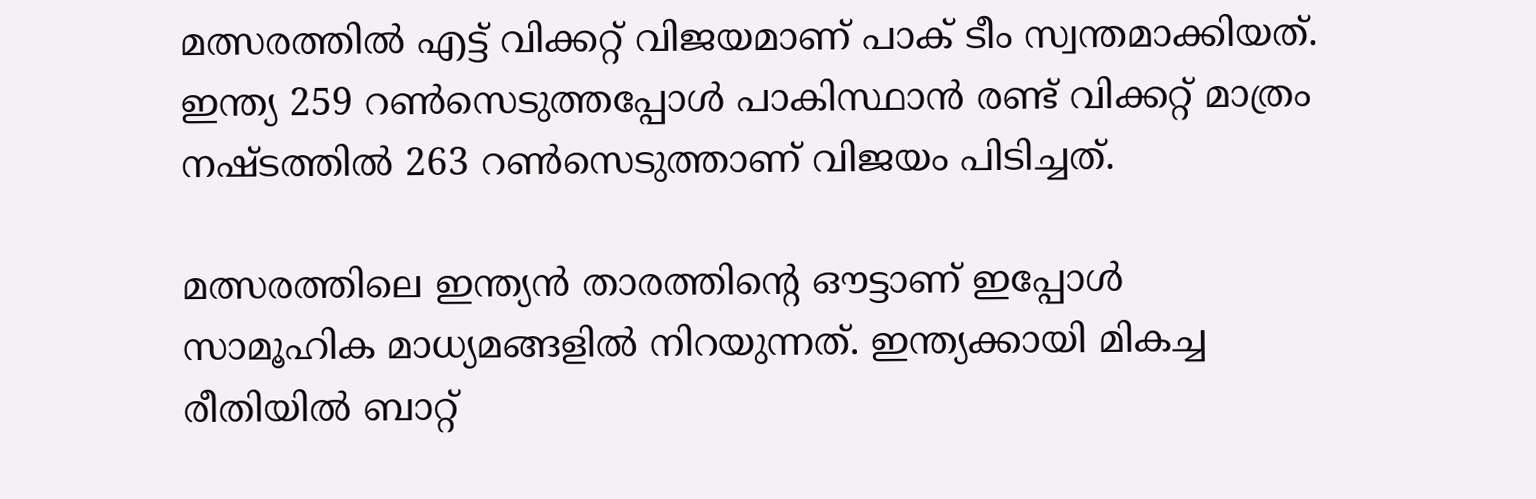മത്സരത്തില്‍ എട്ട് വിക്കറ്റ് വിജയമാണ് പാക് ടീം സ്വന്തമാക്കിയത്. ഇന്ത്യ 259 റണ്‍സെടുത്തപ്പോള്‍ പാകിസ്ഥാന്‍ രണ്ട് വിക്കറ്റ് മാത്രം നഷ്ടത്തില്‍ 263 റണ്‍സെടുത്താണ് വിജയം പിടിച്ചത്.

മത്സരത്തിലെ ഇന്ത്യന്‍ താരത്തിന്റെ ഔട്ടാണ് ഇപ്പോള്‍ സാമൂഹിക മാധ്യമങ്ങളില്‍ നിറയുന്നത്. ഇന്ത്യക്കായി മികച്ച രീതിയില്‍ ബാറ്റ്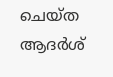ചെയ്ത ആദര്‍ശ്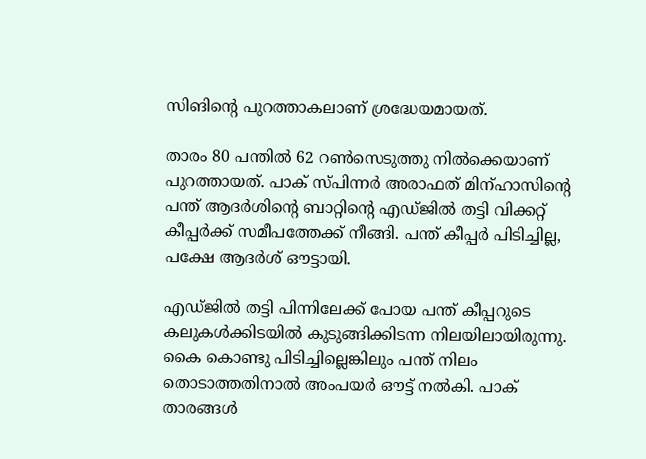സിങിന്റെ പുറത്താകലാണ് ശ്രദ്ധേയമായത്.

താരം 80 പന്തില്‍ 62 റണ്‍സെടുത്തു നില്‍ക്കെയാണ് പുറത്തായത്. പാക് സ്പിന്നര്‍ അരാഫത് മിന്ഹാസിന്റെ പന്ത് ആദര്‍ശിന്റെ ബാറ്റിന്റെ എഡ്ജില്‍ തട്ടി വിക്കറ്റ് കീപ്പര്‍ക്ക് സമീപത്തേക്ക് നീങ്ങി. പന്ത് കീപ്പര്‍ പിടിച്ചില്ല, പക്ഷേ ആദര്‍ശ് ഔട്ടായി.

എഡ്ജില്‍ തട്ടി പിന്നിലേക്ക് പോയ പന്ത് കീപ്പറുടെ കലുകള്‍ക്കിടയില്‍ കുടുങ്ങിക്കിടന്ന നിലയിലായിരുന്നു. കൈ കൊണ്ടു പിടിച്ചില്ലെങ്കിലും പന്ത് നിലം തൊടാത്തതിനാല്‍ അംപയര്‍ ഔട്ട് നല്‍കി. പാക് താരങ്ങള്‍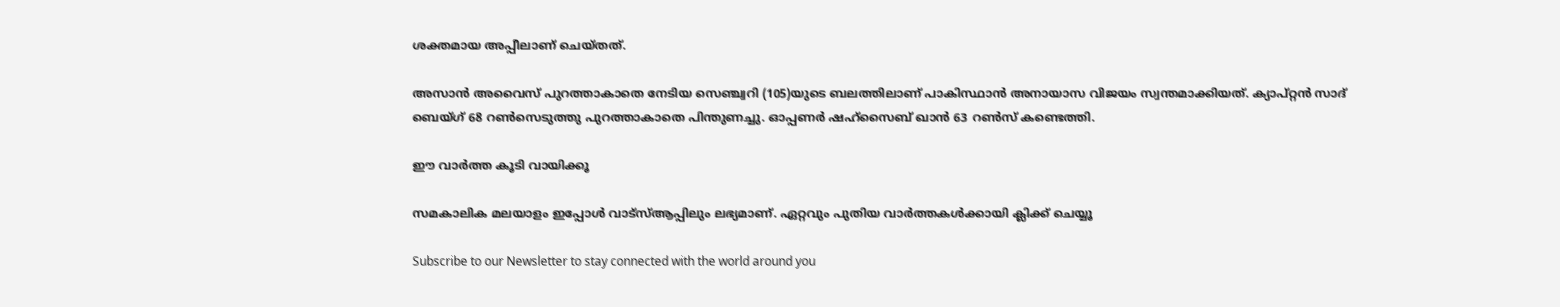ശക്തമായ അപ്പീലാണ് ചെയ്തത്.

അസാന്‍ അവൈസ് പുറത്താകാതെ നേടിയ സെഞ്ച്വറി (105)യുടെ ബലത്തിലാണ് പാകിസ്ഥാന്‍ അനായാസ വിജയം സ്വന്തമാക്കിയത്. ക്യാപ്റ്റന്‍ സാദ് ബെയ്ഗ് 68 റണ്‍സെടുത്തു പുറത്താകാതെ പിന്തുണച്ചു. ഓപ്പണര്‍ ഷഹ്‌സൈബ് ഖാന്‍ 63 റണ്‍സ് കണ്ടെത്തി.

ഈ വാർത്ത കൂടി വായിക്കൂ

സമകാലിക മലയാളം ഇപ്പോൾ വാട്‌സ്ആപ്പിലും ലഭ്യമാണ്. ഏറ്റവും പുതിയ വാർത്തകൾക്കായി ക്ലിക്ക് ചെയ്യൂ

Subscribe to our Newsletter to stay connected with the world around you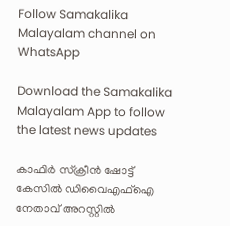Follow Samakalika Malayalam channel on WhatsApp

Download the Samakalika Malayalam App to follow the latest news updates

കാഫിര്‍ സ്‌ക്രീന്‍ ഷോട്ട് കേസില്‍ ഡിവൈഎഫ്‌ഐ നേതാവ് അറസ്റ്റില്‍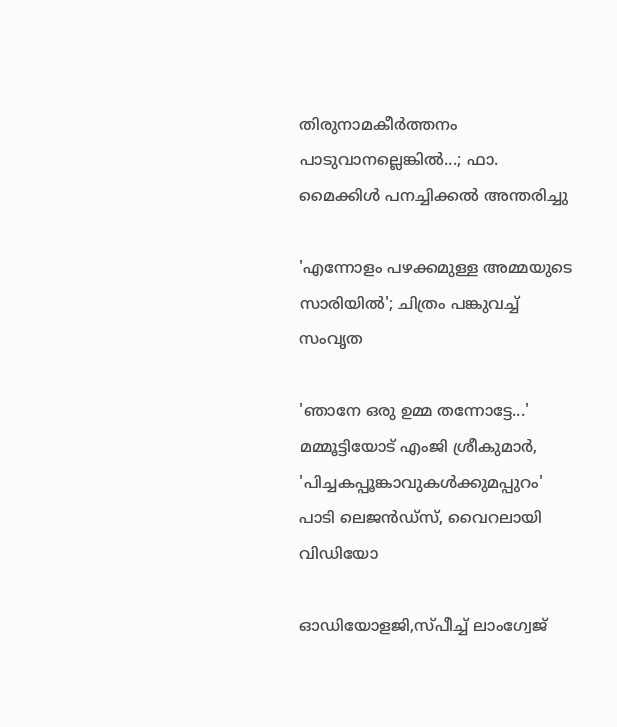തിരുനാമകീര്‍ത്തനം പാടുവാനല്ലെങ്കില്‍...; ഫാ. മൈക്കിള്‍ പനച്ചിക്കല്‍ അന്തരിച്ചു

'എന്നോളം പഴക്കമുള്ള അമ്മയുടെ സാരിയിൽ'; ചിത്രം പങ്കുവച്ച് സംവൃത

'ഞാനേ ഒരു ഉമ്മ തന്നോട്ടേ...' മമ്മൂട്ടിയോട് എംജി ശ്രീകുമാർ, 'പിച്ചകപ്പൂങ്കാവുകൾക്കുമപ്പുറം' പാടി ലെജൻഡ്സ്, വൈറലായി വിഡിയോ

ഓഡിയോളജി,സ്പീച്ച് ലാംഗ്വേജ്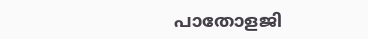പാതോളജി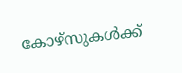കോഴ്‌സുകൾക്ക്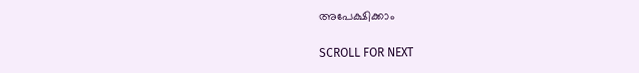അപേക്ഷിക്കാം

SCROLL FOR NEXT